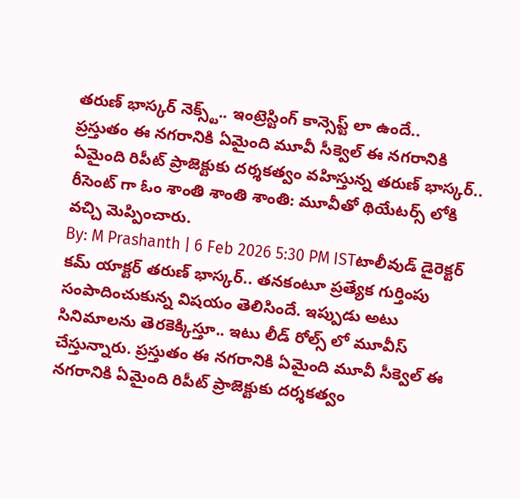తరుణ్ భాస్కర్ నెక్స్ట్.. ఇంట్రెస్టింగ్ కాన్సెప్ట్ లా ఉందే..
ప్రస్తుతం ఈ నగరానికి ఏమైంది మూవీ సీక్వెల్ ఈ నగరానికి ఏమైంది రిపీట్ ప్రాజెక్టుకు దర్శకత్వం వహిస్తున్న తరుణ్ భాస్కర్.. రీసెంట్ గా ఓం శాంతి శాంతి శాంతి: మూవీతో థియేటర్స్ లోకి వచ్చి మెప్పించారు.
By: M Prashanth | 6 Feb 2026 5:30 PM ISTటాలీవుడ్ డైరెక్టర్ కమ్ యాక్టర్ తరుణ్ భాస్కర్.. తనకంటూ ప్రత్యేక గుర్తింపు సంపాదించుకున్న విషయం తెలిసిందే. ఇప్పుడు అటు సినిమాలను తెరకెక్కిస్తూ.. ఇటు లీడ్ రోల్స్ లో మూవీస్ చేస్తున్నారు. ప్రస్తుతం ఈ నగరానికి ఏమైంది మూవీ సీక్వెల్ ఈ నగరానికి ఏమైంది రిపీట్ ప్రాజెక్టుకు దర్శకత్వం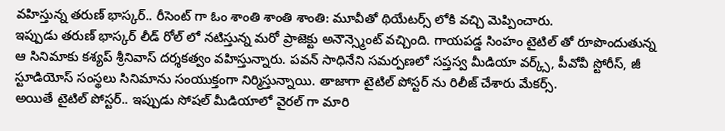వహిస్తున్న తరుణ్ భాస్కర్.. రీసెంట్ గా ఓం శాంతి శాంతి శాంతి: మూవీతో థియేటర్స్ లోకి వచ్చి మెప్పించారు.
ఇప్పుడు తరుణ్ భాస్కర్ లీడ్ రోల్ లో నటిస్తున్న మరో ప్రాజెక్టు అనౌన్స్మెంట్ వచ్చింది. గాయపడ్డ సింహం టైటిల్ తో రూపొందుతున్న ఆ సినిమాకు కశ్యప్ శ్రీనివాస్ దర్శకత్వం వహిస్తున్నారు. పవన్ సాధినేని సమర్పణలో సప్తస్వ మీడియా వర్క్స్, పీవోవీ స్టోరీస్, జీ స్టూడియోస్ సంస్థలు సినిమాను సంయుక్తంగా నిర్మిస్తున్నాయి. తాజాగా టైటిల్ పోస్టర్ ను రిలీజ్ చేశారు మేకర్స్.
అయితే టైటిల్ పోస్టర్.. ఇప్పుడు సోషల్ మీడియాలో వైరల్ గా మారి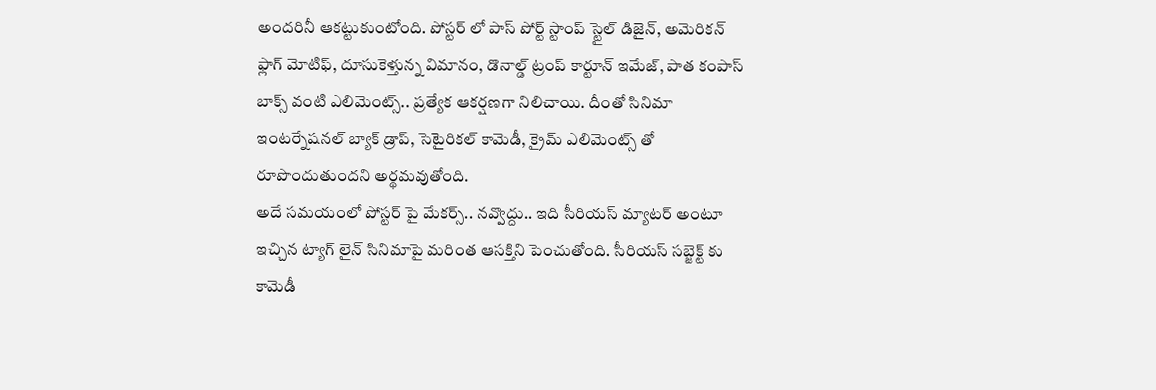అందరినీ ఆకట్టుకుంటోంది. పోస్టర్ లో పాస్ పోర్ట్ స్టాంప్ స్టైల్ డిజైన్, అమెరికన్ ఫ్లాగ్ మోటిఫ్, దూసుకెళ్తున్న విమానం, డొనాల్డ్ ట్రంప్ కార్టూన్ ఇమేజ్, పాత కంపాస్ బాక్స్ వంటి ఎలిమెంట్స్.. ప్రత్యేక ఆకర్షణగా నిలిచాయి. దీంతో సినిమా ఇంటర్నేషనల్ బ్యాక్ డ్రాప్, సెటైరికల్ కామెడీ, క్రైమ్ ఎలిమెంట్స్ తో రూపొందుతుందని అర్థమవుతోంది.
అదే సమయంలో పోస్టర్ పై మేకర్స్.. నవ్వొద్దు.. ఇది సీరియస్ మ్యాటర్ అంటూ ఇచ్చిన ట్యాగ్ లైన్ సినిమాపై మరింత ఆసక్తిని పెంచుతోంది. సీరియస్ సబ్జెక్ట్ కు కామెడీ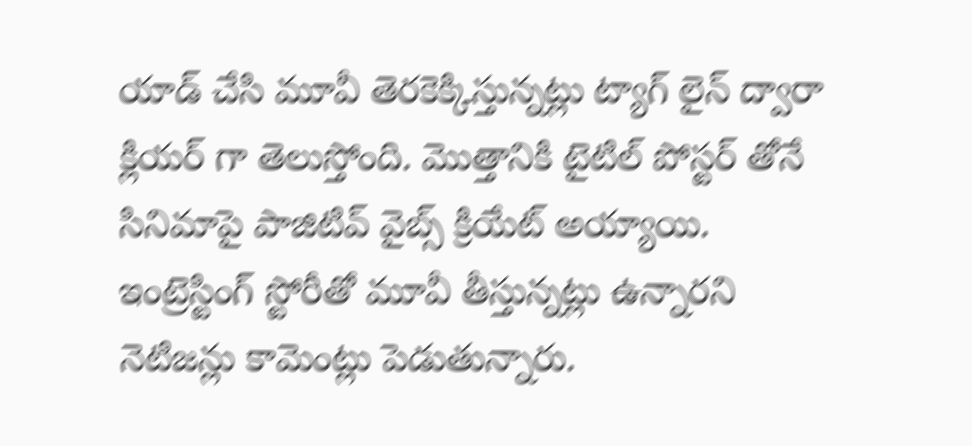యాడ్ చేసి మూవీ తెరకెక్కిస్తున్నట్లు ట్యాగ్ లైన్ ద్వారా క్లియర్ గా తెలుస్తోంది. మొత్తానికి టైటిల్ పోస్టర్ తోనే సినిమాపై పాజిటివ్ వైబ్స్ క్రియేట్ అయ్యాయి. ఇంట్రెస్టింగ్ స్టోరీతో మూవీ తీస్తున్నట్లు ఉన్నారని నెటిజన్లు కామెంట్లు పెడుతున్నారు.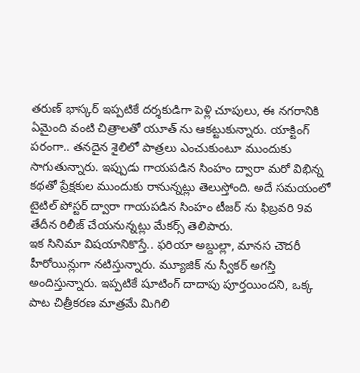తరుణ్ భాస్కర్ ఇప్పటికే దర్శకుడిగా పెళ్లి చూపులు, ఈ నగరానికి ఏమైంది వంటి చిత్రాలతో యూత్ ను ఆకట్టుకున్నారు. యాక్టింగ్ పరంగా.. తనదైన శైలిలో పాత్రలు ఎంచుకుంటూ ముందుకు సాగుతున్నారు. ఇప్పుడు గాయపడిన సింహం ద్వారా మరో విభిన్న కథతో ప్రేక్షకుల ముందుకు రానున్నట్లు తెలుస్తోంది. అదే సమయంలో టైటిల్ పోస్టర్ ద్వారా గాయపడిన సింహం టీజర్ ను ఫిబ్రవరి 9వ తేదీన రిలీజ్ చేయనున్నట్లు మేకర్స్ తెలిపారు.
ఇక సినిమా విషయానికొస్తే.. ఫరియా అబ్దుల్లా, మానస చౌదరీ హీరోయిన్లుగా నటిస్తున్నారు. మ్యూజిక్ ను స్వీకర్ అగస్తి అందిస్తున్నారు. ఇప్పటికే షూటింగ్ దాదాపు పూర్తయిందని, ఒక్క పాట చిత్రీకరణ మాత్రమే మిగిలి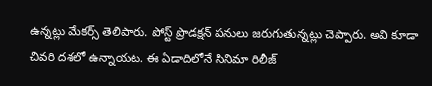ఉన్నట్లు మేకర్స్ తెలిపారు. పోస్ట్ ప్రొడక్షన్ పనులు జరుగుతున్నట్లు చెప్పారు. అవి కూడా చివరి దశలో ఉన్నాయట. ఈ ఏడాదిలోనే సినిమా రిలీజ్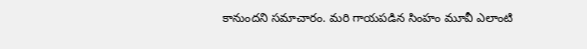కానుందని సమాచారం. మరి గాయపడిన సింహం మూవీ ఎలాంటి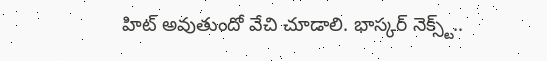హిట్ అవుతుందో వేచి చూడాలి. భాస్కర్ నెక్స్ట్..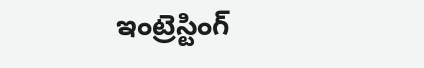ఇంట్రెస్టింగ్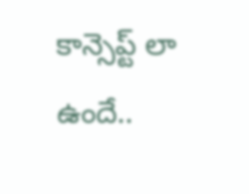కాన్సెప్ట్ లా ఉందే..